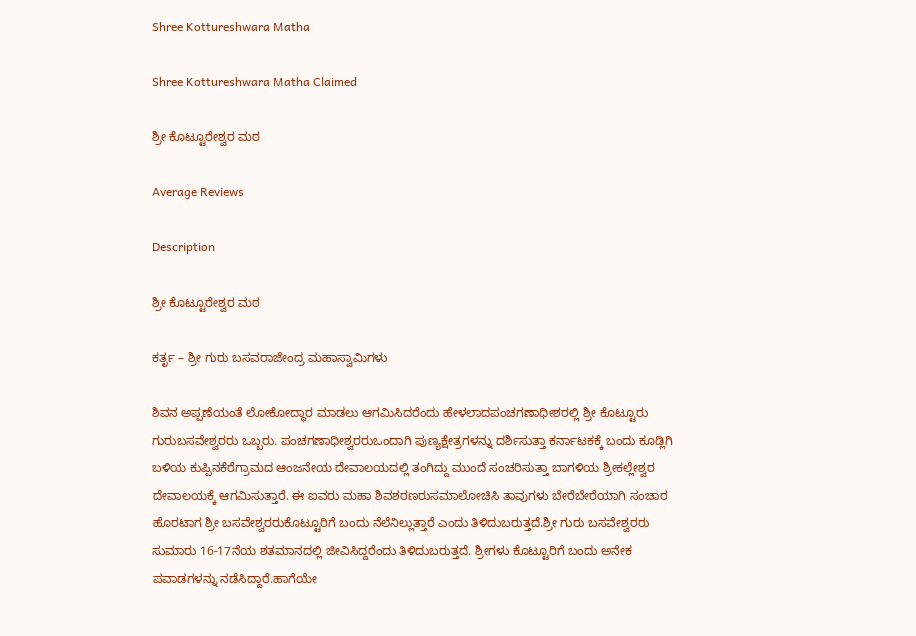Shree Kottureshwara Matha

Shree Kottureshwara Matha Claimed

ಶ್ರೀ ಕೊಟ್ಟೂರೇಶ್ವರ ಮಠ

Average Reviews

Description

ಶ್ರೀ ಕೊಟ್ಟೂರೇಶ್ವರ ಮಠ

ಕರ್ತೃ – ಶ್ರೀ ಗುರು ಬಸವರಾಜೇಂದ್ರ ಮಹಾಸ್ವಾಮಿಗಳು

ಶಿವನ ಅಪ್ಪಣೆಯಂತೆ ಲೋಕೋದ್ಧಾರ ಮಾಡಲು ಆಗಮಿಸಿದರೆಂದು ಹೇಳಲಾದಪಂಚಗಣಾಧೀಶರಲ್ಲಿ ಶ್ರೀ ಕೊಟ್ಟೂರು ಗುರುಬಸವೇಶ್ವರರು ಒಬ್ಬರು. ಪಂಚಗಣಾಧೀಶ್ವರರುಒಂದಾಗಿ ಪುಣ್ಯಕ್ಷೇತ್ರಗಳನ್ನು ದರ್ಶಿಸುತ್ತಾ ಕರ್ನಾಟಕಕ್ಕೆ ಬಂದು ಕೂಡ್ಲಿಗಿ ಬಳಿಯ ಕುಪ್ಪಿನಕೆರೆಗ್ರಾಮದ ಆಂಜನೇಯ ದೇವಾಲಯದಲ್ಲಿ ತಂಗಿದ್ದು ಮುಂದೆ ಸಂಚರಿಸುತ್ತಾ ಬಾಗಳಿಯ ಶ್ರೀಕಲ್ಲೇಶ್ವರ ದೇವಾಲಯಕ್ಕೆ ಆಗಮಿಸುತ್ತಾರೆ. ಈ ಐವರು ಮಹಾ ಶಿವಶರಣರುಸಮಾಲೋಚಿಸಿ ತಾವುಗಳು ಬೇರೆಬೇರೆಯಾಗಿ ಸಂಚಾರ ಹೊರಟಾಗ ಶ್ರೀ ಬಸವೇಶ್ವರರುಕೊಟ್ಟೂರಿಗೆ ಬಂದು ನೆಲೆನಿಲ್ಲುತ್ತಾರೆ ಎಂದು ತಿಳಿದುಬರುತ್ತದೆ.ಶ್ರೀ ಗುರು ಬಸವೇಶ್ವರರು ಸುಮಾರು 16-17ನೆಯ ಶತಮಾನದಲ್ಲಿ ಜೀವಿಸಿದ್ದರೆಂದು ತಿಳಿದುಬರುತ್ತದೆ. ಶ್ರೀಗಳು ಕೊಟ್ಟೂರಿಗೆ ಬಂದು ಅನೇಕ ಪವಾಡಗಳನ್ನು ನಡೆಸಿದ್ದಾರೆ.ಹಾಗೆಯೇ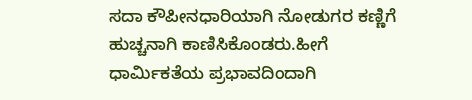ಸದಾ ಕೌಪೀನಧಾರಿಯಾಗಿ ನೋಡುಗರ ಕಣ್ಣಿಗೆ ಹುಚ್ಚನಾಗಿ ಕಾಣಿಸಿಕೊಂಡರು.ಹೀಗೆ ಧಾರ್ಮಿಕತೆಯ ಪ್ರಭಾವದಿಂದಾಗಿ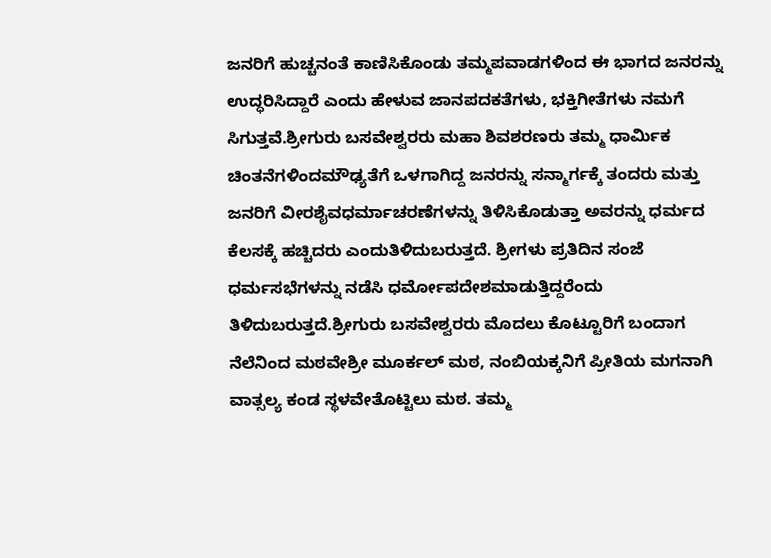ಜನರಿಗೆ ಹುಚ್ಚನಂತೆ ಕಾಣಿಸಿಕೊಂಡು ತಮ್ಮಪವಾಡಗಳಿಂದ ಈ ಭಾಗದ ಜನರನ್ನು ಉದ್ಧರಿಸಿದ್ದಾರೆ ಎಂದು ಹೇಳುವ ಜಾನಪದಕತೆಗಳು, ಭಕ್ತಿಗೀತೆಗಳು ನಮಗೆ ಸಿಗುತ್ತವೆ.ಶ್ರೀಗುರು ಬಸವೇಶ್ವರರು ಮಹಾ ಶಿವಶರಣರು ತಮ್ಮ ಧಾರ್ಮಿಕ ಚಿಂತನೆಗಳಿಂದಮೌಢ್ಯತೆಗೆ ಒಳಗಾಗಿದ್ದ ಜನರನ್ನು ಸನ್ಮಾರ್ಗಕ್ಕೆ ತಂದರು ಮತ್ತು ಜನರಿಗೆ ವೀರಶೈವಧರ್ಮಾಚರಣೆಗಳನ್ನು ತಿಳಿಸಿಕೊಡುತ್ತಾ ಅವರನ್ನು ಧರ್ಮದ ಕೆಲಸಕ್ಕೆ ಹಚ್ಚಿದರು ಎಂದುತಿಳಿದುಬರುತ್ತದೆ. ಶ್ರೀಗಳು ಪ್ರತಿದಿನ ಸಂಜೆ ಧರ್ಮಸಭೆಗಳನ್ನು ನಡೆಸಿ ಧರ್ಮೋಪದೇಶಮಾಡುತ್ತಿದ್ದರೆಂದು ತಿಳಿದುಬರುತ್ತದೆ.ಶ್ರೀಗುರು ಬಸವೇಶ್ವರರು ಮೊದಲು ಕೊಟ್ಟೂರಿಗೆ ಬಂದಾಗ ನೆಲೆನಿಂದ ಮಠವೇಶ್ರೀ ಮೂರ್ಕಲ್ ಮಠ, ನಂಬಿಯಕ್ಕನಿಗೆ ಪ್ರೀತಿಯ ಮಗನಾಗಿ ವಾತ್ಸಲ್ಯ ಕಂಡ ಸ್ಥಳವೇತೊಟ್ಟಿಲು ಮಠ. ತಮ್ಮ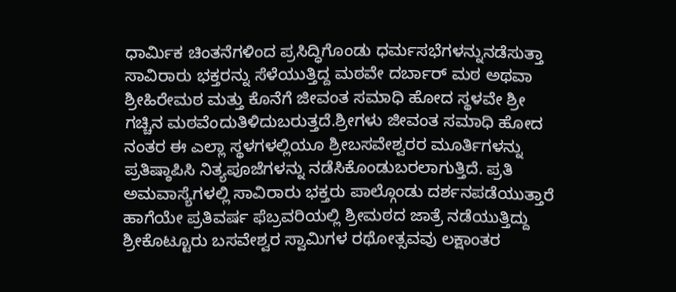ಧಾರ್ಮಿಕ ಚಿಂತನೆಗಳಿಂದ ಪ್ರಸಿದ್ಧಿಗೊಂಡು ಧರ್ಮಸಭೆಗಳನ್ನುನಡೆಸುತ್ತಾ ಸಾವಿರಾರು ಭಕ್ತರನ್ನು ಸೆಳೆಯುತ್ತಿದ್ದ ಮಠವೇ ದರ್ಬಾರ್ ಮಠ ಅಥವಾ ಶ್ರೀಹಿರೇಮಠ ಮತ್ತು ಕೊನೆಗೆ ಜೀವಂತ ಸಮಾಧಿ ಹೋದ ಸ್ಥಳವೇ ಶ್ರೀ ಗಚ್ಚಿನ ಮಠವೆಂದುತಿಳಿದುಬರುತ್ತದೆ.ಶ್ರೀಗಳು ಜೀವಂತ ಸಮಾಧಿ ಹೋದ ನಂತರ ಈ ಎಲ್ಲಾ ಸ್ಥಳಗಳಲ್ಲಿಯೂ ಶ್ರೀಬಸವೇಶ್ವರರ ಮೂರ್ತಿಗಳನ್ನು ಪ್ರತಿಷ್ಠಾಪಿಸಿ ನಿತ್ಯಪೂಜೆಗಳನ್ನು ನಡೆಸಿಕೊಂಡುಬರಲಾಗುತ್ತಿದೆ. ಪ್ರತಿ ಅಮವಾಸ್ಯೆಗಳಲ್ಲಿ ಸಾವಿರಾರು ಭಕ್ತರು ಪಾಲ್ಗೊಂಡು ದರ್ಶನಪಡೆಯುತ್ತಾರೆ ಹಾಗೆಯೇ ಪ್ರತಿವರ್ಷ ಫೆಬ್ರವರಿಯಲ್ಲಿ ಶ್ರೀಮಠದ ಜಾತ್ರೆ ನಡೆಯುತ್ತಿದ್ದು ಶ್ರೀಕೊಟ್ಟೂರು ಬಸವೇಶ್ವರ ಸ್ವಾಮಿಗಳ ರಥೋತ್ಸವವು ಲಕ್ಷಾಂತರ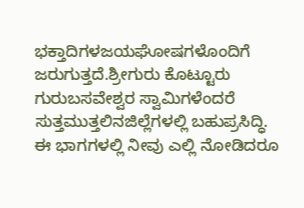ಭಕ್ತಾದಿಗಳಜಯಘೋಷಗಳೊಂದಿಗೆ ಜರುಗುತ್ತದೆ.ಶ್ರೀಗುರು ಕೊಟ್ಟೂರು ಗುರುಬಸವೇಶ್ವರ ಸ್ವಾಮಿಗಳೆಂದರೆ ಸುತ್ತಮುತ್ತಲಿನಜಿಲ್ಲೆಗಳಲ್ಲಿ ಬಹುಪ್ರಸಿದ್ಧಿ. ಈ ಭಾಗಗಳಲ್ಲಿ ನೀವು ಎಲ್ಲಿ ನೋಡಿದರೂ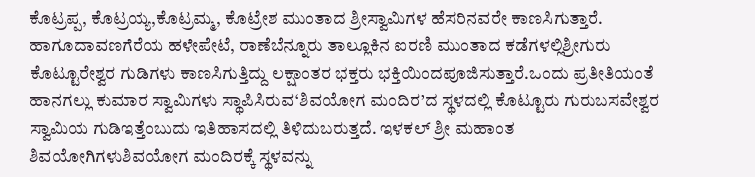ಕೊಟ್ರಪ್ಪ, ಕೊಟ್ರಯ್ಯ,ಕೊಟ್ರಮ್ಮ, ಕೊಟ್ರೇಶ ಮುಂತಾದ ಶ್ರೀಸ್ವಾಮಿಗಳ ಹೆಸರಿನವರೇ ಕಾಣಸಿಗುತ್ತಾರೆ. ಹಾಗೂದಾವಣಗೆರೆಯ ಹಳೇಪೇಟೆ, ರಾಣೆಬೆನ್ನೂರು ತಾಲ್ಲೂಕಿನ ಐರಣಿ ಮುಂತಾದ ಕಡೆಗಳಲ್ಲಿಶ್ರೀಗುರು ಕೊಟ್ಟೂರೇಶ್ವರ ಗುಡಿಗಳು ಕಾಣಸಿಗುತ್ತಿದ್ದು ಲಕ್ಷಾಂತರ ಭಕ್ತರು ಭಕ್ತಿಯಿಂದಪೂಜಿಸುತ್ತಾರೆ.ಒಂದು ಪ್ರತೀತಿಯಂತೆ ಹಾನಗಲ್ಲು ಕುಮಾರ ಸ್ವಾಮಿಗಳು ಸ್ಥಾಪಿಸಿರುವ‘ಶಿವಯೋಗ ಮಂದಿರ’ದ ಸ್ಥಳದಲ್ಲಿ ಕೊಟ್ಟೂರು ಗುರುಬಸವೇಶ್ವರ ಸ್ವಾಮಿಯ ಗುಡಿಇತ್ತೆಂಬುದು ಇತಿಹಾಸದಲ್ಲಿ ತಿಳಿದುಬರುತ್ತದೆ. ಇಳಕಲ್ ಶ್ರೀ ಮಹಾಂತ ಶಿವಯೋಗಿಗಳುಶಿವಯೋಗ ಮಂದಿರಕ್ಕೆ ಸ್ಥಳವನ್ನು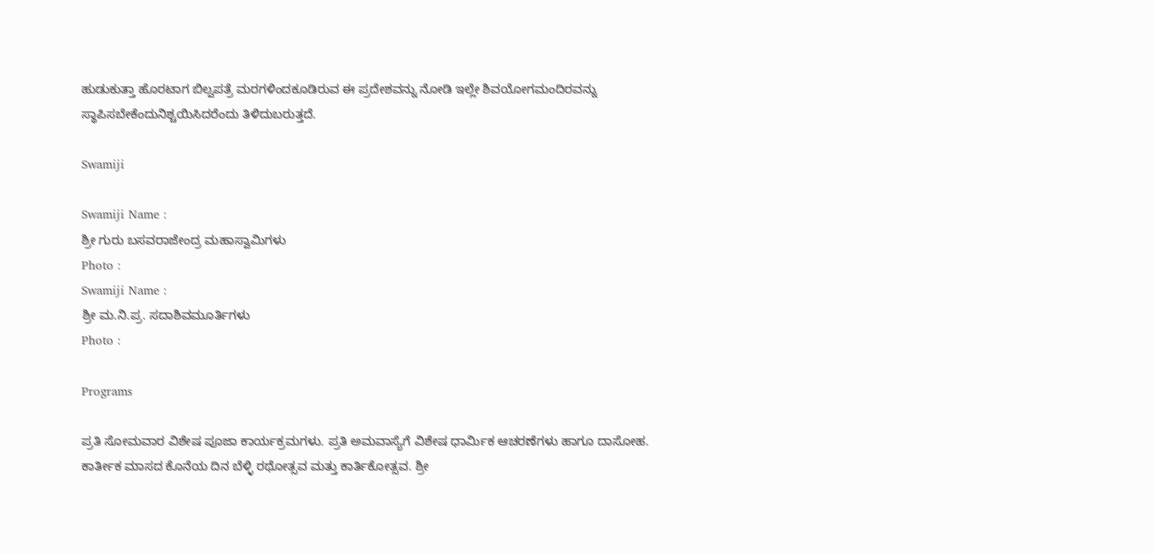ಹುಡುಕುತ್ತಾ ಹೊರಟಾಗ ಬಿಲ್ವಪತ್ರೆ ಮರಗಳಿಂದಕೂಡಿರುವ ಈ ಪ್ರದೇಶವನ್ನು ನೋಡಿ ಇಲ್ಲೇ ಶಿವಯೋಗಮಂದಿರವನ್ನು ಸ್ಥಾಪಿಸಬೇಕೆಂದುನಿಶ್ಚಯಿಸಿದರೆಂದು ತಿಳಿದುಬರುತ್ತದೆ.

Swamiji

Swamiji Name :
ಶ್ರೀ ಗುರು ಬಸವರಾಜೇಂದ್ರ ಮಹಾಸ್ವಾಮಿಗಳು
Photo :
Swamiji Name :
ಶ್ರೀ ಮ.ನಿ.ಪ್ರ. ಸದಾಶಿವಮೂರ್ತಿಗಳು
Photo :

Programs

ಪ್ರತಿ ಸೋಮವಾರ ವಿಶೇಷ ಪೂಜಾ ಕಾರ್ಯಕ್ರಮಗಳು. ಪ್ರತಿ ಅಮವಾಸ್ಯೆಗೆ ವಿಶೇಷ ಧಾರ್ಮಿಕ ಆಚರಣೆಗಳು ಹಾಗೂ ದಾಸೋಹ. ಕಾರ್ತೀಕ ಮಾಸದ ಕೊನೆಯ ದಿನ ಬೆಳ್ಳಿ ರಥೋತ್ಸವ ಮತ್ತು ಕಾರ್ತಿಕೋತ್ಸವ. ಶ್ರೀ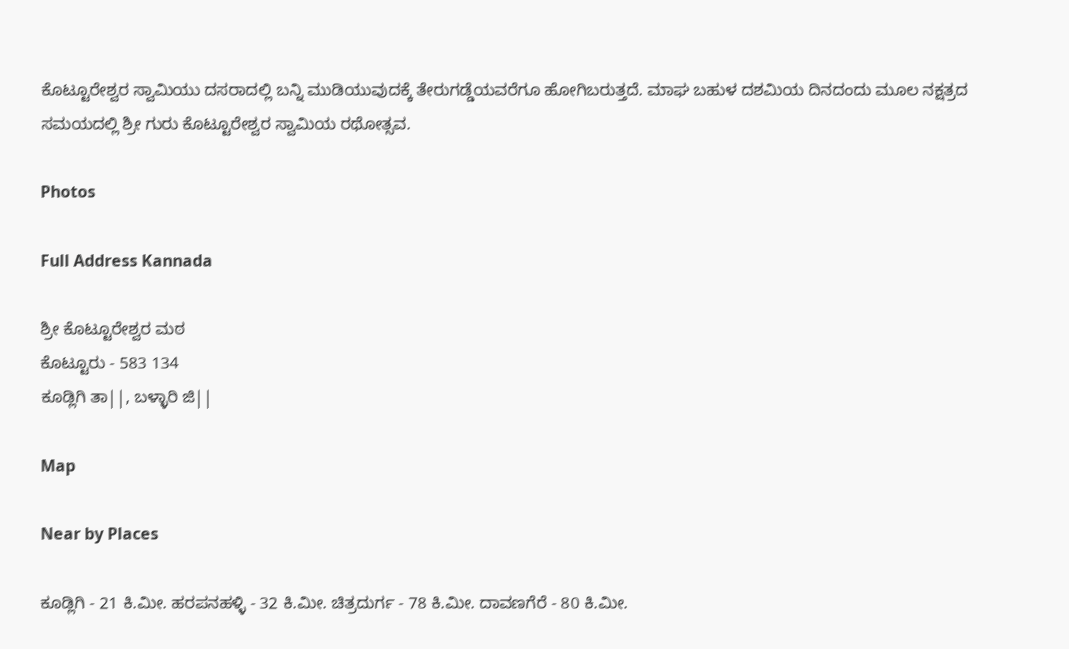ಕೊಟ್ಟೂರೇಶ್ವರ ಸ್ವಾಮಿಯು ದಸರಾದಲ್ಲಿ ಬನ್ನಿ ಮುಡಿಯುವುದಕ್ಕೆ ತೇರುಗಡ್ಡೆಯವರೆಗೂ ಹೋಗಿಬರುತ್ತದೆ. ಮಾಘ ಬಹುಳ ದಶಮಿಯ ದಿನದಂದು ಮೂಲ ನಕ್ಷತ್ರದ ಸಮಯದಲ್ಲಿ ಶ್ರೀ ಗುರು ಕೊಟ್ಟೂರೇಶ್ವರ ಸ್ವಾಮಿಯ ರಥೋತ್ಸವ.

Photos

Full Address Kannada

ಶ್ರೀ ಕೊಟ್ಟೂರೇಶ್ವರ ಮಠ
ಕೊಟ್ಟೂರು - 583 134
ಕೂಡ್ಲಿಗಿ ತಾ||, ಬಳ್ಳಾರಿ ಜಿ||

Map

Near by Places

ಕೂಡ್ಲಿಗಿ - 21 ಕಿ.ಮೀ. ಹರಪನಹಳ್ಳಿ - 32 ಕಿ.ಮೀ. ಚಿತ್ರದುರ್ಗ - 78 ಕಿ.ಮೀ. ದಾವಣಗೆರೆ - 80 ಕಿ.ಮೀ.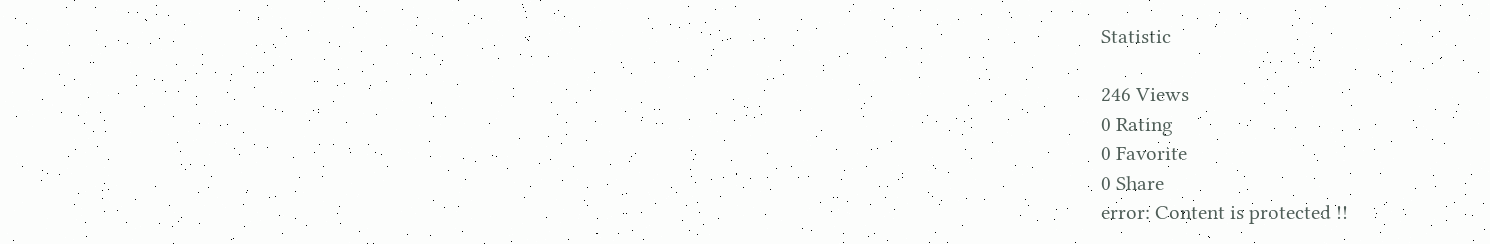Statistic

246 Views
0 Rating
0 Favorite
0 Share
error: Content is protected !!